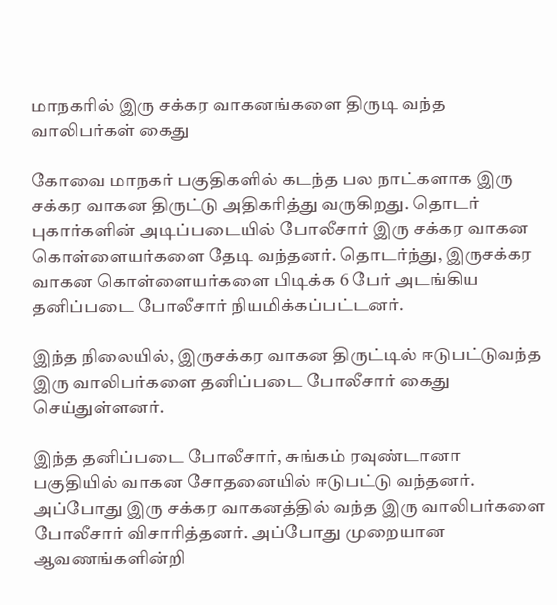மாநகரில் இரு சக்கர வாகனங்களை திருடி வந்த வாலிபர்கள் கைது

கோவை மாநகர் பகுதிகளில் கடந்த பல நாட்களாக இரு சக்கர வாகன திருட்டு அதிகரித்து வருகிறது. தொடர் புகார்களின் அடிப்படையில் போலீசார் இரு சக்கர வாகன கொள்ளையர்களை தேடி வந்தனர். தொடர்ந்து, இருசக்கர வாகன கொள்ளையர்களை பிடிக்க 6 பேர் அடங்கிய தனிப்படை போலீசார் நியமிக்கப்பட்டனர்.

இந்த நிலையில், இருசக்கர வாகன திருட்டில் ஈடுபட்டுவந்த இரு வாலிபர்களை தனிப்படை போலீசார் கைது செய்துள்ளனர்.

இந்த தனிப்படை போலீசார், சுங்கம் ரவுண்டானா பகுதியில் வாகன சோதனையில் ஈடுபட்டு வந்தனர். அப்போது இரு சக்கர வாகனத்தில் வந்த இரு வாலிபர்களை போலீசார் விசாரித்தனர். அப்போது முறையான ஆவணங்களின்றி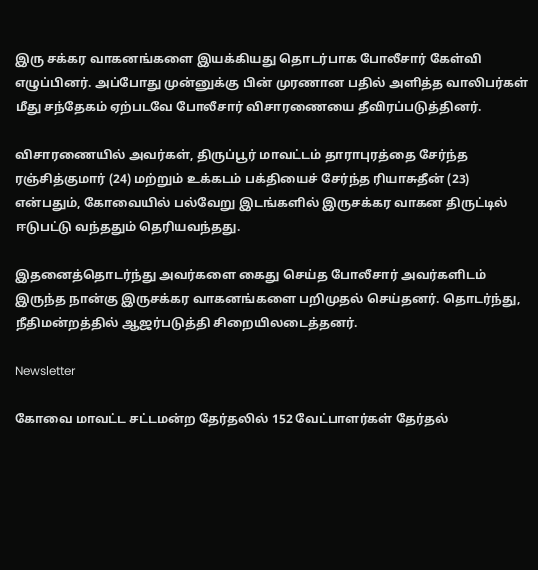இரு சக்கர வாகனங்களை இயக்கியது தொடர்பாக போலீசார் கேள்வி எழுப்பினர். அப்போது முன்னுக்கு பின் முரணான பதில் அளித்த வாலிபர்கள் மீது சந்தேகம் ஏற்படவே போலீசார் விசாரணையை தீவிரப்படுத்தினர்.

விசாரணையில் அவர்கள், திருப்பூர் மாவட்டம் தாராபுரத்தை சேர்ந்த ரஞ்சித்குமார் (24) மற்றும் உக்கடம் பக்தியைச் சேர்ந்த ரியாசுதீன் (23) என்பதும், கோவையில் பல்வேறு இடங்களில் இருசக்கர வாகன திருட்டில் ஈடுபட்டு வந்ததும் தெரியவந்தது.

இதனைத்தொடர்ந்து அவர்களை கைது செய்த போலீசார் அவர்களிடம் இருந்த நான்கு இருசக்கர வாகனங்களை பறிமுதல் செய்தனர். தொடர்ந்து, நீதிமன்றத்தில் ஆஜர்படுத்தி சிறையிலடைத்தனர்.

Newsletter

கோவை மாவட்ட சட்டமன்ற தேர்தலில் 152 வேட்பாளர்கள் தேர்தல்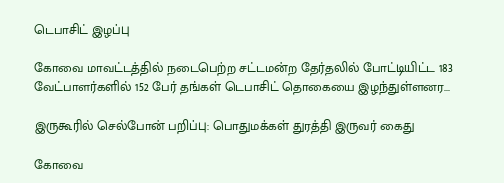டெபாசிட் இழப்பு

கோவை மாவட்டத்தில் நடைபெற்ற சட்டமன்ற தேர்தலில் போட்டியிட்ட 183 வேட்பாளர்களில் 152 பேர் தங்கள் டெபாசிட் தொகையை இழந்துள்ளனர...

இருகூரில் செல்போன் பறிப்பு: பொதுமக்கள் துரத்தி இருவர் கைது

கோவை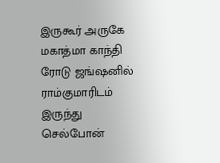இருகூர் அருகே மகாத்மா காந்தி ரோடு ஜங்ஷனில் ராம்குமாரிடம் இருந்து செல்போன்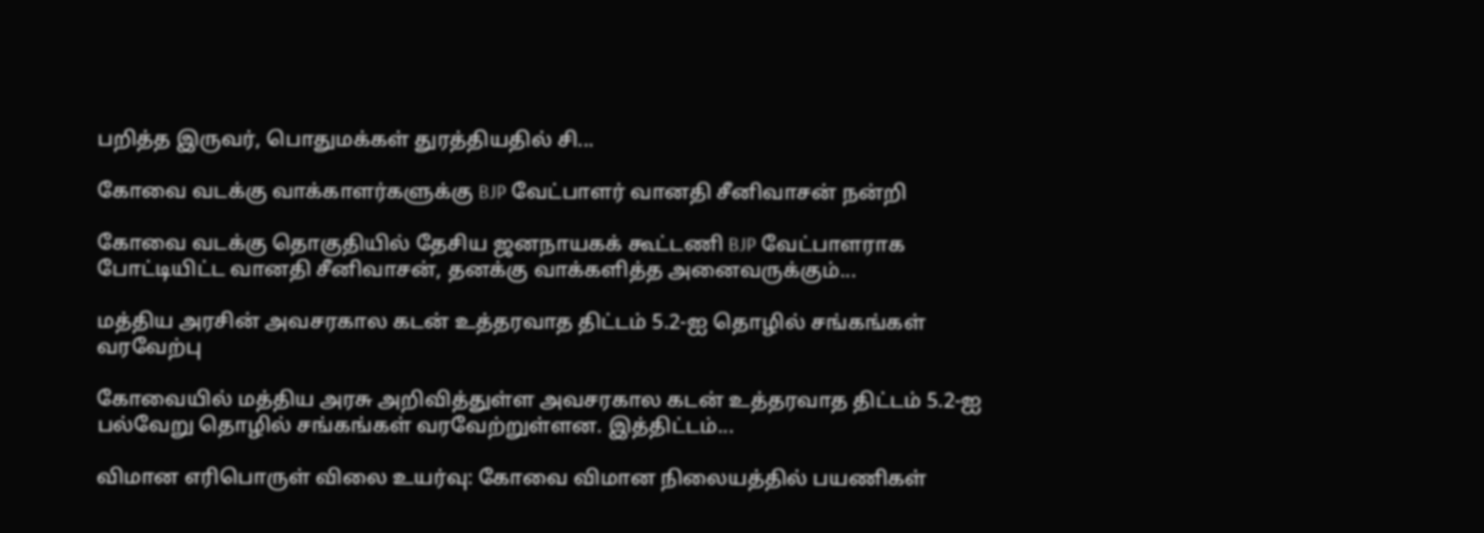பறித்த இருவர், பொதுமக்கள் துரத்தியதில் சி...

கோவை வடக்கு வாக்காளர்களுக்கு BJP வேட்பாளர் வானதி சீனிவாசன் நன்றி

கோவை வடக்கு தொகுதியில் தேசிய ஜனநாயகக் கூட்டணி BJP வேட்பாளராக போட்டியிட்ட வானதி சீனிவாசன், தனக்கு வாக்களித்த அனைவருக்கும்...

மத்திய அரசின் அவசரகால கடன் உத்தரவாத திட்டம் 5.2-ஐ தொழில் சங்கங்கள் வரவேற்பு

கோவையில் மத்திய அரசு அறிவித்துள்ள அவசரகால கடன் உத்தரவாத திட்டம் 5.2-ஐ பல்வேறு தொழில் சங்கங்கள் வரவேற்றுள்ளன. இத்திட்டம்...

விமான எரிபொருள் விலை உயர்வு: கோவை விமான நிலையத்தில் பயணிகள்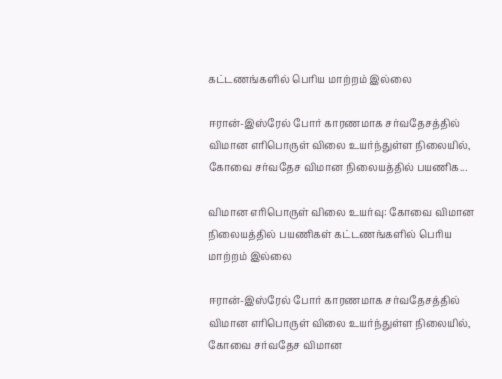கட்டணங்களில் பெரிய மாற்றம் இல்லை

ஈரான்-இஸ்ரேல் போர் காரணமாக சர்வதேசத்தில் விமான எரிபொருள் விலை உயர்ந்துள்ள நிலையில், கோவை சர்வதேச விமான நிலையத்தில் பயணிக...

விமான எரிபொருள் விலை உயர்வு: கோவை விமான நிலையத்தில் பயணிகள் கட்டணங்களில் பெரிய மாற்றம் இல்லை

ஈரான்-இஸ்ரேல் போர் காரணமாக சர்வதேசத்தில் விமான எரிபொருள் விலை உயர்ந்துள்ள நிலையில், கோவை சர்வதேச விமான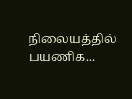நிலையத்தில் பயணிக...